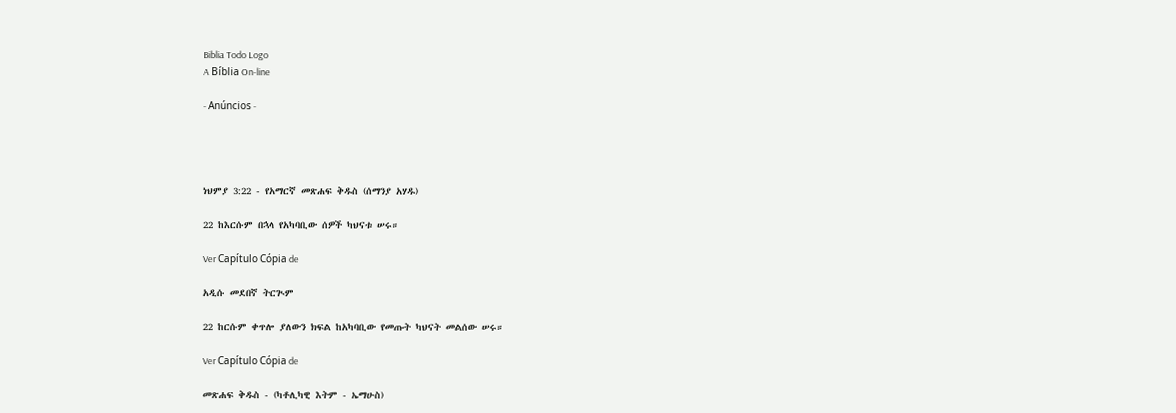Biblia Todo Logo
A Bíblia On-line

- Anúncios -




ነህምያ 3:22 - የአማርኛ መጽሐፍ ቅዱስ (ሰማንያ አሃዱ)

22 ከእርሱም በኋላ የአካባቢው ሰዎች ካህናቱ ሠሩ።

Ver Capítulo Cópia de

አዲሱ መደበኛ ትርጒም

22 ከርሱም ቀጥሎ ያለውን ክፍል ከአካባቢው የመጡት ካህናት መልሰው ሠሩ።

Ver Capítulo Cópia de

መጽሐፍ ቅዱስ - (ካቶሊካዊ እትም - ኤማሁስ)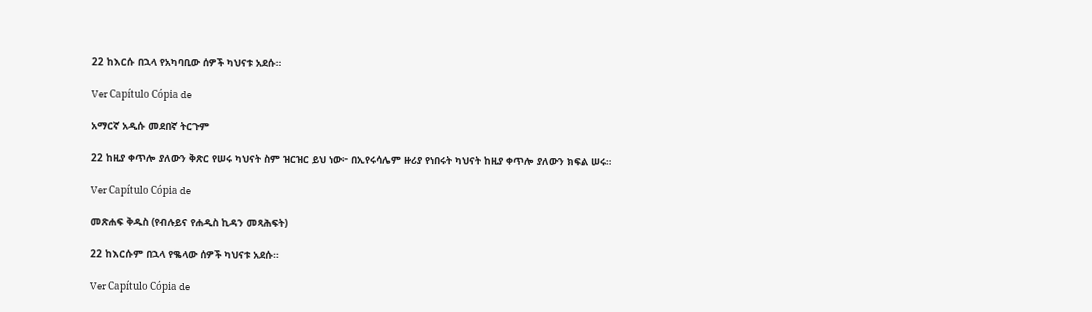22 ከእርሱ በኋላ የአካባቢው ሰዎች ካህናቱ አደሱ።

Ver Capítulo Cópia de

አማርኛ አዲሱ መደበኛ ትርጉም

22 ከዚያ ቀጥሎ ያለውን ቅጽር የሠሩ ካህናት ስም ዝርዝር ይህ ነው፦ በኢየሩሳሌም ዙሪያ የነበሩት ካህናት ከዚያ ቀጥሎ ያለውን ክፍል ሠሩ።

Ver Capítulo Cópia de

መጽሐፍ ቅዱስ (የብሉይና የሐዲስ ኪዳን መጻሕፍት)

22 ከእርሱም በኋላ የቈላው ሰዎች ካህናቱ አደሱ።

Ver Capítulo Cópia de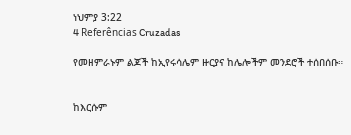ነህምያ 3:22
4 Referências Cruzadas

የመዘምራኑም ልጆች ከኢየሩሳሌም ዙርያና ከሌሎችም መንደሮች ተሰበሰቡ።


ከእርሱም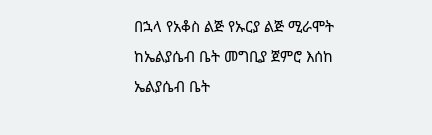በኋላ የአቆስ ልጅ የኡርያ ልጅ ሚራሞት ከኤልያሴብ ቤት መግቢያ ጀምሮ እሰከ ኤልያሴብ ቤት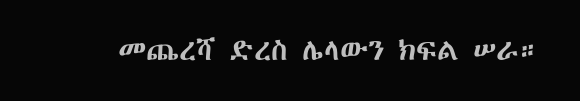መጨረሻ ድረስ ሌላውን ክፍል ሠራ።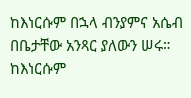ከእነርሱም በኋላ ብንያምና አሴብ በቤታቸው አንጻር ያለውን ሠሩ። ከእነርሱም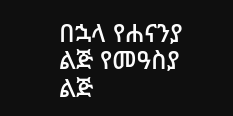በኋላ የሐናንያ ልጅ የመዓስያ ልጅ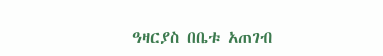ዓዛርያስ በቤቱ አጠገብ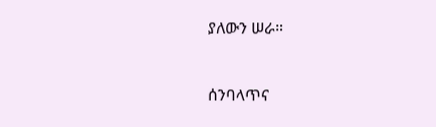ያለውን ሠራ።


ሰንባላጥና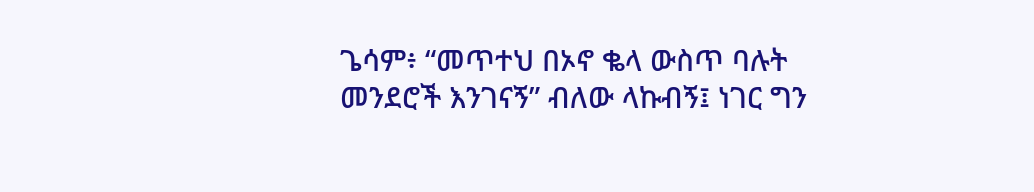ጌሳም፥ “መጥተህ በኦኖ ቈላ ውስጥ ባሉት መንደሮች እንገናኝ” ብለው ላኩብኝ፤ ነገር ግን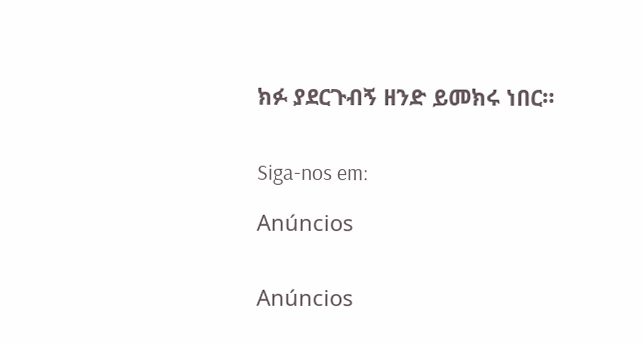ክፉ ያደርጉብኝ ዘንድ ይመክሩ ነበር።


Siga-nos em:

Anúncios


Anúncios